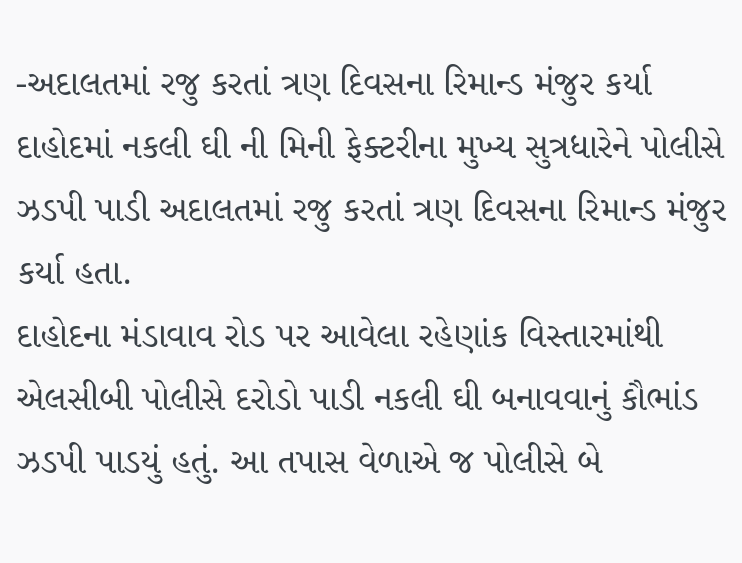-અદાલતમાં રજુ કરતાં ત્રણ દિવસના રિમાન્ડ મંજુર કર્યા
દાહોદમાં નકલી ઘી ની મિની ફેક્ટરીના મુખ્ય સુત્રધારેને પોલીસે ઝડપી પાડી અદાલતમાં રજુ કરતાં ત્રણ દિવસના રિમાન્ડ મંજુર કર્યા હતા.
દાહોદના મંડાવાવ રોડ પર આવેલા રહેણાંક વિસ્તારમાંથી એલસીબી પોલીસે દરોડો પાડી નકલી ઘી બનાવવાનું કૌભાંડ ઝડપી પાડયું હતું. આ તપાસ વેળાએ જ પોલીસે બે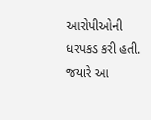આરોપીઓની ધરપકડ કરી હતી. જયારે આ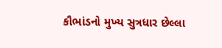કૌભાંડનો મુખ્ય સુત્રધાર છેલ્લા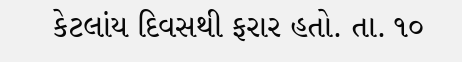કેટલાંય દિવસથી ફરાર હતો. તા. ૧૦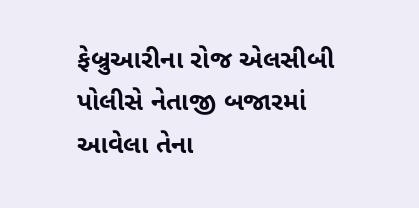ફેબ્રુઆરીના રોજ એલસીબી પોલીસે નેતાજી બજારમાં આવેલા તેના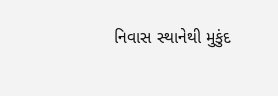નિવાસ સ્થાનેથી મુકુંદ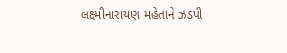લક્ષ્મીનારાયણ મહેતાને ઝડપી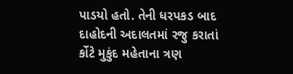પાડયો હતો. તેની ધરપકડ બાદ દાહોદની અદાલતમાં રજુ કરાતાં ર્કોટે મુકુંદ મહેતાના ત્રણ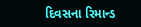દિવસના રિમાન્ડ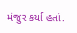મંજુર કર્યા હતાં.